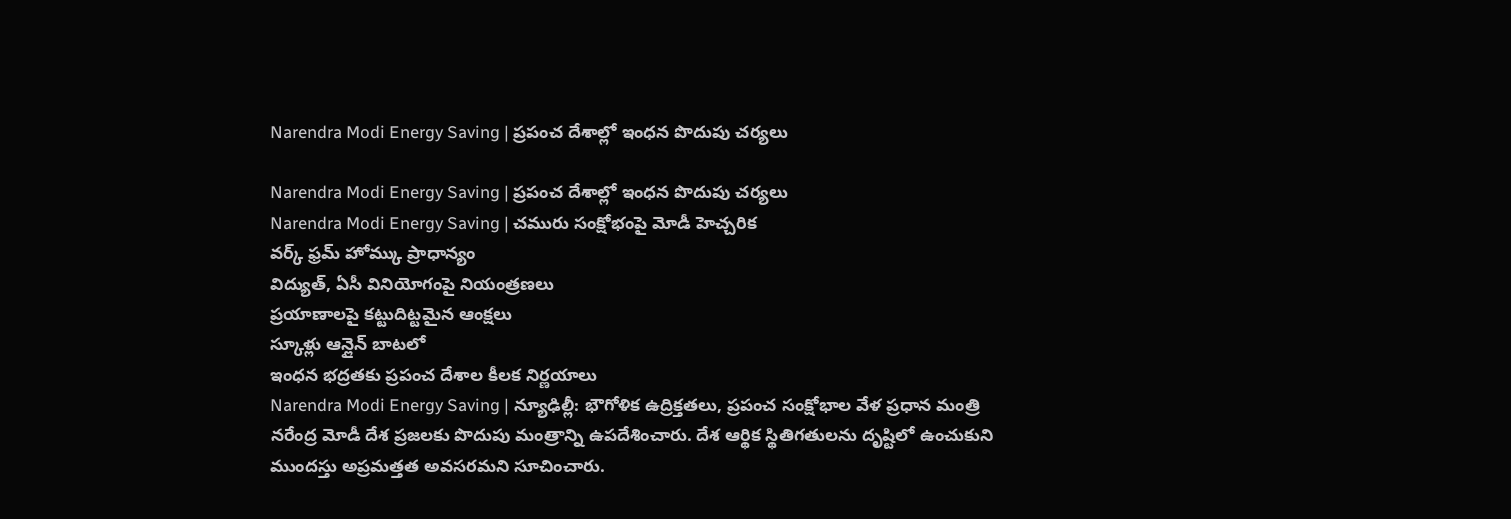Narendra Modi Energy Saving | ప్రపంచ దేశాల్లో ఇంధన పొదుపు చర్యలు

Narendra Modi Energy Saving | ప్రపంచ దేశాల్లో ఇంధన పొదుపు చర్యలు
Narendra Modi Energy Saving | చమురు సంక్షోభంపై మోడీ హెచ్చరిక
వర్క్ ఫ్రమ్ హోమ్కు ప్రాధాన్యం
విద్యుత్, ఏసీ వినియోగంపై నియంత్రణలు
ప్రయాణాలపై కట్టుదిట్టమైన ఆంక్షలు
స్కూళ్లు ఆన్లైన్ బాటలో
ఇంధన భద్రతకు ప్రపంచ దేశాల కీలక నిర్ణయాలు
Narendra Modi Energy Saving | న్యూఢిల్లీ: భౌగోళిక ఉద్రిక్తతలు, ప్రపంచ సంక్షోభాల వేళ ప్రధాన మంత్రి నరేంద్ర మోడీ దేశ ప్రజలకు పొదుపు మంత్రాన్ని ఉపదేశించారు. దేశ ఆర్థిక స్థితిగతులను దృష్టిలో ఉంచుకుని ముందస్తు అప్రమత్తత అవసరమని సూచించారు.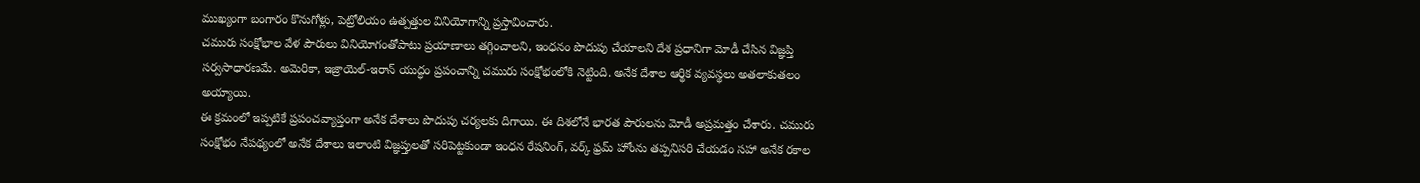ముఖ్యంగా బంగారం కొనుగోళ్లు, పెట్రోలియం ఉత్పత్తుల వినియోగాన్ని ప్రస్తావించారు.
చమురు సంక్షోభాల వేళ పౌరులు వినియోగంతోపాటు ప్రయాణాలు తగ్గించాలని, ఇంధనం పొదుపు చేయాలని దేశ ప్రధానిగా మోడీ చేసిన విజ్ఞప్తి సర్వసాధారణమే. అమెరికా, ఇజ్రాయెల్-ఇరాన్ యుద్ధం ప్రపంచాన్ని చమురు సంక్షోభంలోకి నెట్టింది. అనేక దేశాల ఆర్థిక వ్యవస్థలు అతలాకుతలం అయ్యాయి.
ఈ క్రమంలో ఇప్పటికే ప్రపంచవ్యాప్తంగా అనేక దేశాలు పొదుపు చర్యలకు దిగాయి. ఈ దిశలోనే భారత పౌరులను మోడీ అప్రమత్తం చేశారు. చమురు సంక్షోభం నేపథ్యంలో అనేక దేశాలు ఇలాంటి విజ్ఞప్తులతో సరిపెట్టకుండా ఇంధన రేషనింగ్, వర్క్ ఫ్రమ్ హోంను తప్పనిసరి చేయడం సహా అనేక రకాల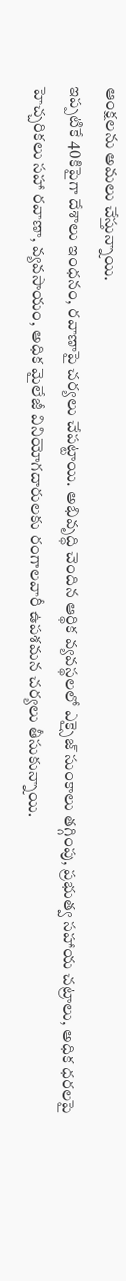ఆంక్షలను అమలు చేస్తున్నాయి.
ఇప్పటికే 40కిపైగా దేశాలు ఇంధనం, రవాణాపై చర్యలు చేపట్టాయి. అభివృద్ధి చెందిన ఆర్థిక వ్యవస్థలలో ఎక్సైజ్ సుంకాలు తగ్గింపు, ప్రభుత్వ సహాయ చట్రాలు, అధిక ధరలపై హెచ్చరికలు సహా రవాణా, వ్యవసాయం, అధిక మైలేజీ వినియోగదారులకు రంగాలవారీ ఉపశమన చర్యలు తీసుకున్నాయి.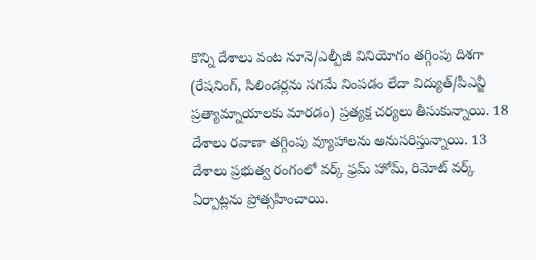కొన్ని దేశాలు వంట నూనె/ఎల్పీజీ వినియోగం తగ్గింపు దిశగా (రేషనింగ్, సిలిండర్లను సగమే నింపడం లేదా విద్యుత్/పీఎన్జీ ప్రత్యామ్నాయాలకు మారడం) ప్రత్యక్ష చర్యలు తీసుకున్నాయి. 18 దేశాలు రవాణా తగ్గింపు వ్యూహాలను అనుసరిస్తున్నాయి. 13 దేశాలు ప్రభుత్వ రంగంలో వర్క్ ఫ్రమ్ హోమ్, రిమోట్ వర్క్ ఏర్పాట్లను ప్రోత్సహించాయి.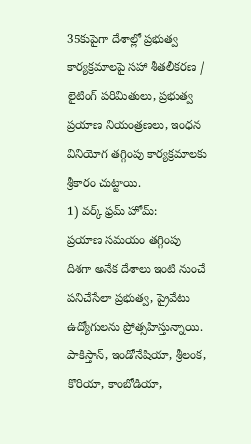35కుపైగా దేశాల్లో ప్రభుత్వ కార్యక్రమాలపై సహా శీతలీకరణ / లైటింగ్ పరిమితులు, ప్రభుత్వ ప్రయాణ నియంత్రణలు, ఇంధన వినియోగ తగ్గింపు కార్యక్రమాలకు శ్రీకారం చుట్టాయి.
1) వర్క్ ఫ్రమ్ హోమ్:
ప్రయాణ సమయం తగ్గింపు దిశగా అనేక దేశాలు ఇంటి నుంచే పనిచేసేలా ప్రభుత్వ, ప్రైవేటు ఉద్యోగులను ప్రోత్సహిస్తున్నాయి. పాకిస్తాన్, ఇండోనేషియా, శ్రీలంక, కొరియా, కాంబోడియా,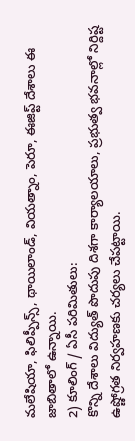మలేషియా, ఫిలిప్పీన్స్, థాయిలాండ్, వియత్నాం, పెరూ, ఈజిప్ట్ దేశాలు ఈ జాబితాలో ఉన్నాయి.
2) కూలింగ్ / ఏసీ పరిమితులు:
కొన్ని దేశాలు విద్యుత్ పొదుపు దిశగా కార్యాలయాలు, ప్రభుత్వ భవనాల్లో నిర్దిష్ట ఉష్ణోగ్రత నిర్వహణకు చర్యలు చేపట్టాయి.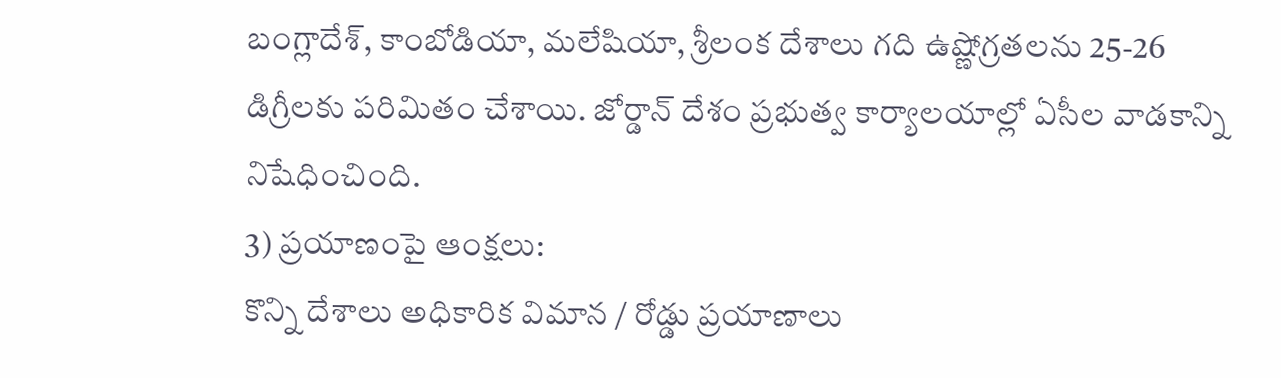బంగ్లాదేశ్, కాంబోడియా, మలేషియా, శ్రీలంక దేశాలు గది ఉష్ణోగ్రతలను 25-26 డిగ్రీలకు పరిమితం చేశాయి. జోర్డాన్ దేశం ప్రభుత్వ కార్యాలయాల్లో ఏసీల వాడకాన్ని నిషేధించింది.
3) ప్రయాణంపై ఆంక్షలు:
కొన్ని దేశాలు అధికారిక విమాన / రోడ్డు ప్రయాణాలు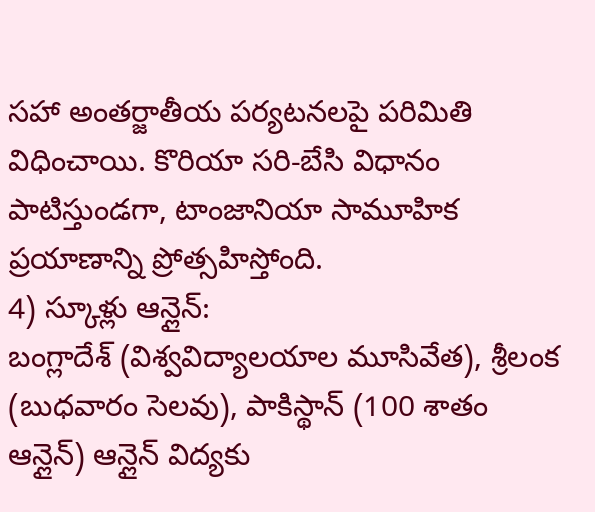సహా అంతర్జాతీయ పర్యటనలపై పరిమితి విధించాయి. కొరియా సరి-బేసి విధానం పాటిస్తుండగా, టాంజానియా సామూహిక ప్రయాణాన్ని ప్రోత్సహిస్తోంది.
4) స్కూళ్లు ఆన్లైన్:
బంగ్లాదేశ్ (విశ్వవిద్యాలయాల మూసివేత), శ్రీలంక (బుధవారం సెలవు), పాకిస్థాన్ (100 శాతం ఆన్లైన్) ఆన్లైన్ విద్యకు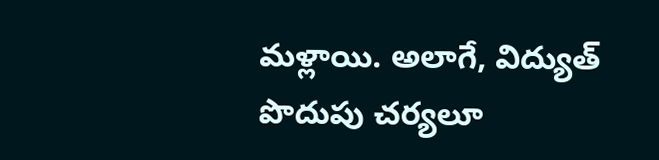మళ్లాయి. అలాగే, విద్యుత్ పొదుపు చర్యలూ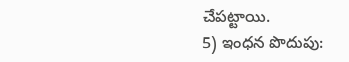చేపట్టాయి.
5) ఇంధన పొదుపు: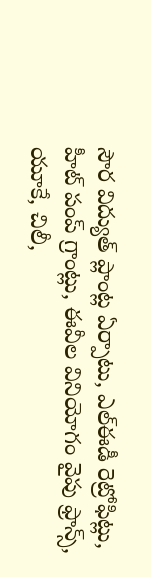సౌర విద్యుత్ ప్లాంట్ల ఏర్పాటు, ఎల్ఈడీ రెట్రోఫిట్లు, హీట్ పంప్ గ్రాంట్లు, ఈవీల వినియోగం వైపు ఫ్రాన్స్, యూకే, చిలీ,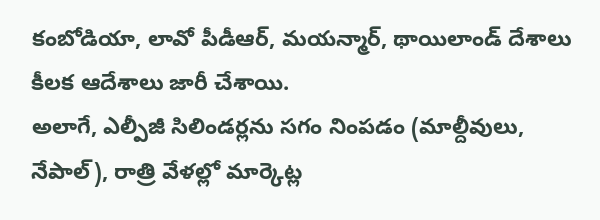కంబోడియా, లావో పీడీఆర్, మయన్మార్, థాయిలాండ్ దేశాలు కీలక ఆదేశాలు జారీ చేశాయి.
అలాగే, ఎల్పీజీ సిలిండర్లను సగం నింపడం (మాల్దీవులు, నేపాల్), రాత్రి వేళల్లో మార్కెట్ల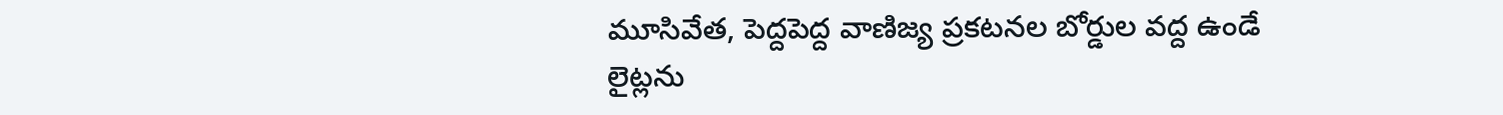మూసివేత, పెద్దపెద్ద వాణిజ్య ప్రకటనల బోర్డుల వద్ద ఉండే లైట్లను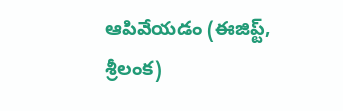ఆపివేయడం (ఈజిప్ట్, శ్రీలంక)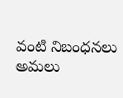వంటి నిబంధనలు అమలు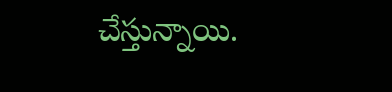చేస్తున్నాయి.